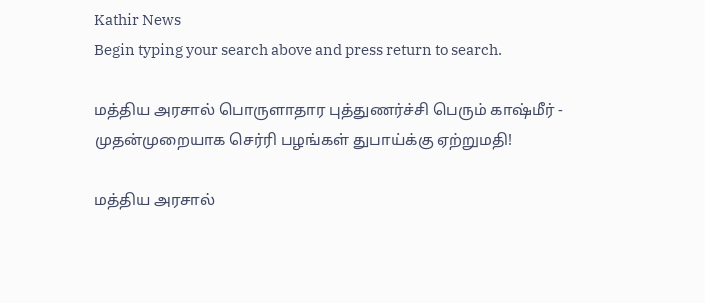Kathir News
Begin typing your search above and press return to search.

மத்திய அரசால் பொருளாதார புத்துணர்ச்சி பெரும் காஷ்மீர் - முதன்முறையாக செர்ரி பழங்கள் துபாய்க்கு ஏற்றுமதி!

மத்திய அரசால்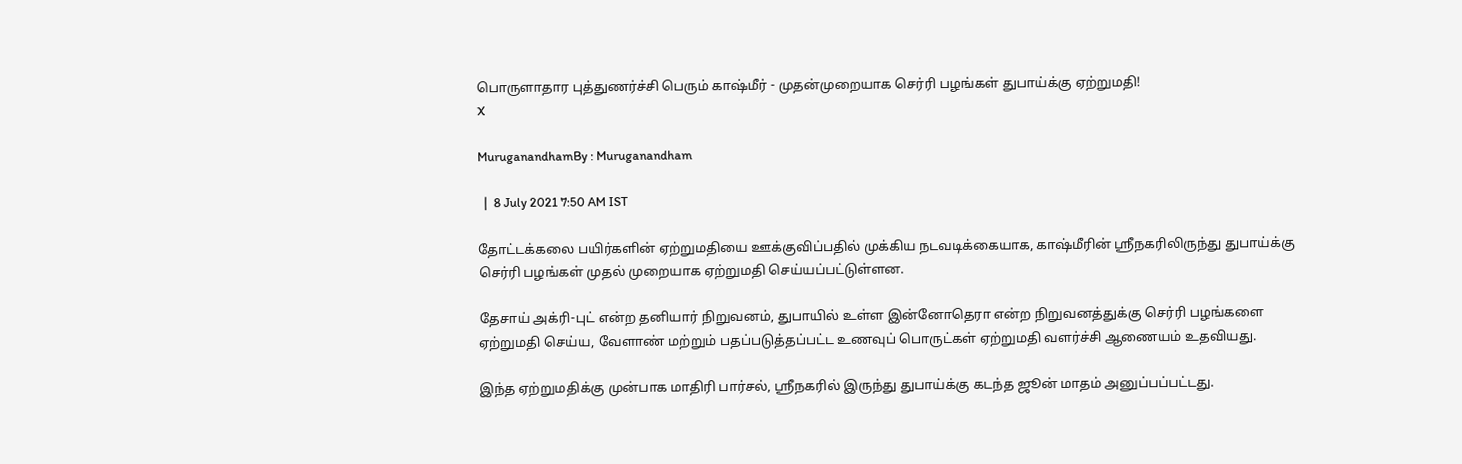பொருளாதார புத்துணர்ச்சி பெரும் காஷ்மீர் - முதன்முறையாக செர்ரி பழங்கள் துபாய்க்கு ஏற்றுமதி!
X

MuruganandhamBy : Muruganandham

  |  8 July 2021 7:50 AM IST

தோட்டக்கலை பயிர்களின் ஏற்றுமதியை ஊக்குவிப்பதில் முக்கிய நடவடிக்கையாக, காஷ்மீரின் ஸ்ரீநகரிலிருந்து துபாய்க்கு செர்ரி பழங்கள் முதல் முறையாக ஏற்றுமதி செய்யப்பட்டுள்ளன.

தேசாய் அக்ரி-புட் என்ற தனியார் நிறுவனம், துபாயில் உள்ள இன்னோதெரா என்ற நிறுவனத்துக்கு செர்ரி பழங்களை ஏற்றுமதி செய்ய, வேளாண் மற்றும் பதப்படுத்தப்பட்ட உணவுப் பொருட்கள் ஏற்றுமதி வளர்ச்சி ஆணையம் உதவியது.

இந்த ஏற்றுமதிக்கு முன்பாக மாதிரி பார்சல், ஸ்ரீநகரில் இருந்து துபாய்க்கு கடந்த ஜூன் மாதம் அனுப்பப்பட்டது.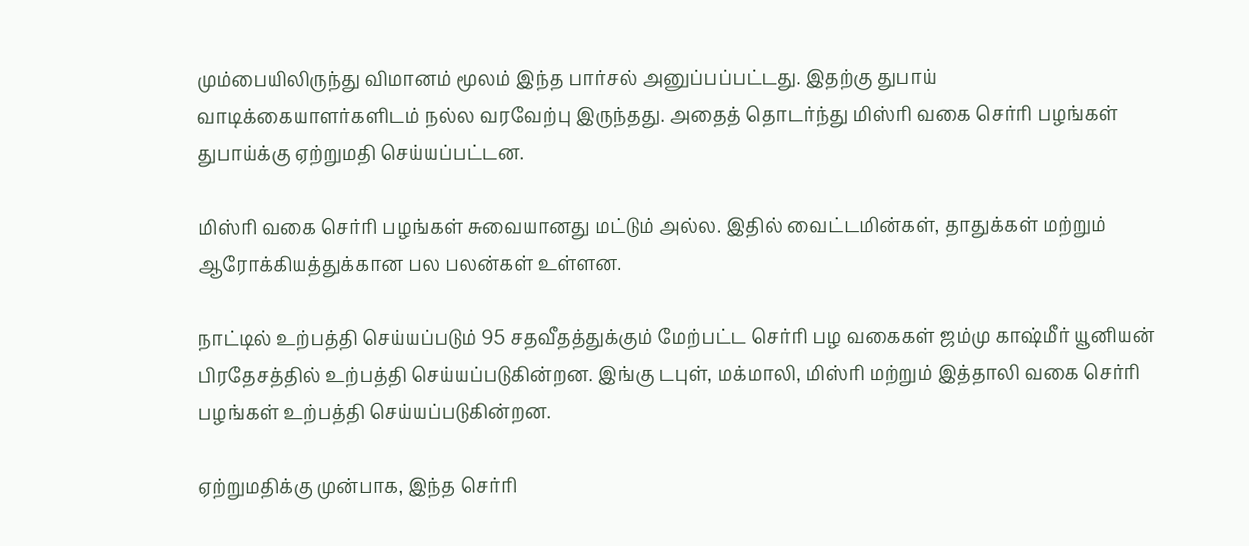மும்பையிலிருந்து விமானம் மூலம் இந்த பார்சல் அனுப்பப்பட்டது. இதற்கு துபாய் வாடிக்கையாளர்களிடம் நல்ல வரவேற்பு இருந்தது. அதைத் தொடர்ந்து மிஸ்ரி வகை செர்ரி பழங்கள் துபாய்க்கு ஏற்றுமதி செய்யப்பட்டன.

மிஸ்ரி வகை செர்ரி பழங்கள் சுவையானது மட்டும் அல்ல. இதில் வைட்டமின்கள், தாதுக்கள் மற்றும் ஆரோக்கியத்துக்கான பல பலன்கள் உள்ளன.

நாட்டில் உற்பத்தி செய்யப்படும் 95 சதவீதத்துக்கும் மேற்பட்ட செர்ரி பழ வகைகள் ஜம்மு காஷ்மீர் யூனியன் பிரதேசத்தில் உற்பத்தி செய்யப்படுகின்றன. இங்கு டபுள், மக்மாலி, மிஸ்ரி மற்றும் இத்தாலி வகை செர்ரி பழங்கள் உற்பத்தி செய்யப்படுகின்றன.

ஏற்றுமதிக்கு முன்பாக, இந்த செர்ரி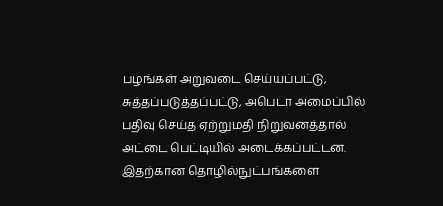பழங்கள் அறுவடை செய்யப்பட்டு, சுத்தப்படுத்தப்பட்டு, அபெடா அமைப்பில் பதிவு செய்த ஏற்றுமதி நிறுவனத்தால் அட்டை பெட்டியில் அடைக்கப்பட்டன. இதற்கான தொழில்நுட்பங்களை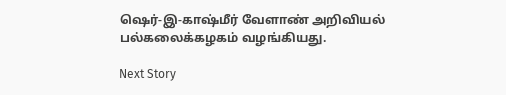ஷெர்-இ-காஷ்மீர் வேளாண் அறிவியல் பல்கலைக்கழகம் வழங்கியது.

Next Story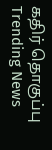கதிர் தொகுப்பு
Trending News